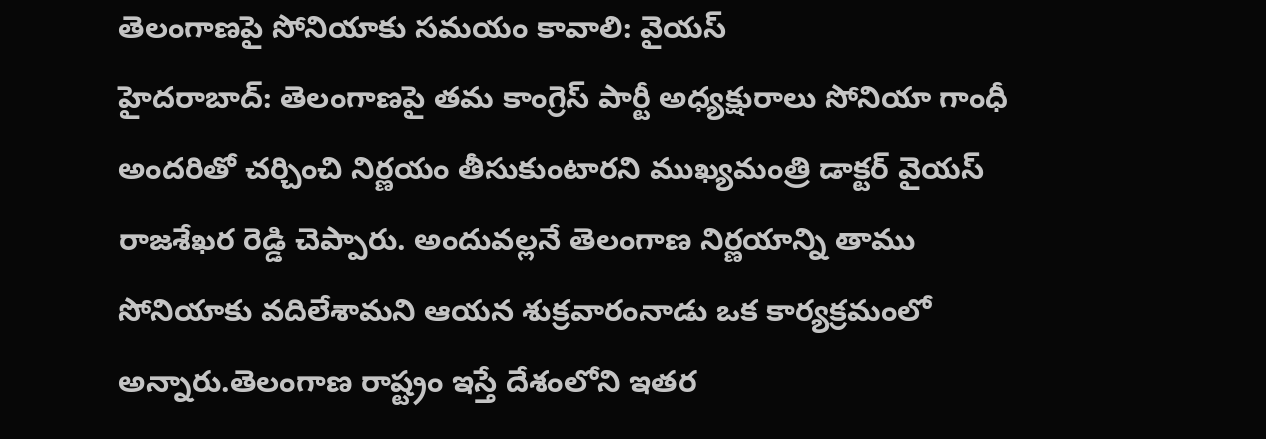తెలంగాణపై సోనియాకు సమయం కావాలి: వైయస్
హైదరాబాద్: తెలంగాణపై తమ కాంగ్రెస్ పార్టీ అధ్యక్షురాలు సోనియా గాంధీ అందరితో చర్చించి నిర్ణయం తీసుకుంటారని ముఖ్యమంత్రి డాక్టర్ వైయస్ రాజశేఖర రెడ్డి చెప్పారు. అందువల్లనే తెలంగాణ నిర్ణయాన్ని తాము సోనియాకు వదిలేశామని ఆయన శుక్రవారంనాడు ఒక కార్యక్రమంలో అన్నారు.తెలంగాణ రాష్ట్రం ఇస్తే దేశంలోని ఇతర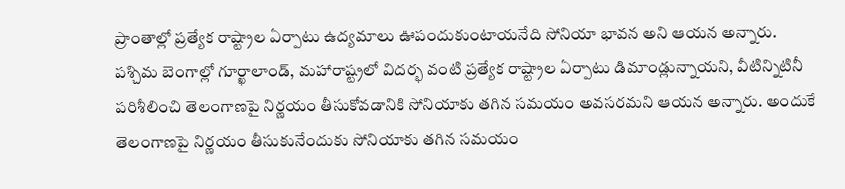ప్రాంతాల్లో ప్రత్యేక రాష్ట్రాల ఏర్పాటు ఉద్యమాలు ఊపందుకుంటాయనేది సోనియా భావన అని ఆయన అన్నారు.
పశ్చిమ బెంగాల్లో గూర్ఖాలాండ్, మహారాష్ట్రలో విదర్భ వంటి ప్రత్యేక రాష్ట్రాల ఏర్పాటు డిమాండ్లున్నాయని, వీటిన్నిటినీ పరిశీలించి తెలంగాణపై నిర్ణయం తీసుకోవడానికి సోనియాకు తగిన సమయం అవసరమని ఆయన అన్నారు. అందుకే తెలంగాణపై నిర్ణయం తీసుకునేందుకు సోనియాకు తగిన సమయం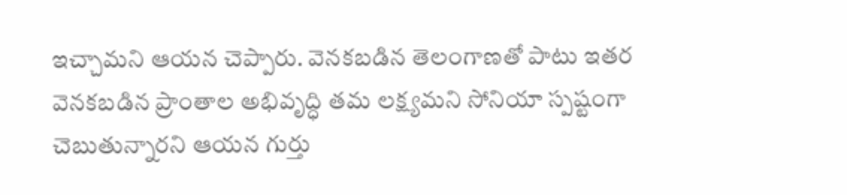ఇచ్చామని ఆయన చెప్పారు. వెనకబడిన తెలంగాణతో పాటు ఇతర వెనకబడిన ప్రాంతాల అభివృద్ధి తమ లక్ష్యమని సోనియా స్పష్టంగా చెబుతున్నారని ఆయన గుర్తు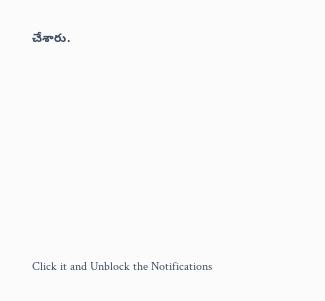చేశారు.












Click it and Unblock the Notifications